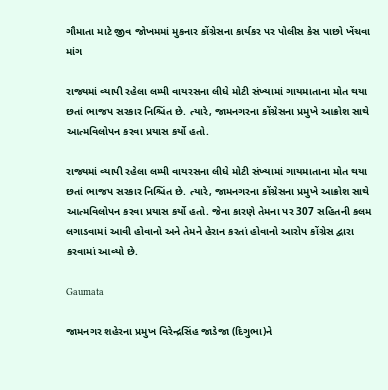ગૌમાતા માટે જીવ જોખમમાં મુકનાર કોંગ્રેસના કાર્યકર પર પોલીસ કેસ પાછો ખેંચવા માંગ

રાજ્યમાં વ્યાપી રહેલા લમ્પી વાયરસના લીધે મોટી સંખ્યામાં ગાયમાતાના મોત થયા છતાં ભાજપ સરકાર નિશ્ચિંત છે. ત્યારે, જામનગરના કોંગ્રેસના પ્રમુખે આક્રોશ સાથે આત્મવિલોપન કરવા પ્રયાસ કર્યો હતો.

રાજ્યમાં વ્યાપી રહેલા લમ્પી વાયરસના લીધે મોટી સંખ્યામાં ગાયમાતાના મોત થયા છતાં ભાજપ સરકાર નિશ્ચિંત છે. ત્યારે, જામનગરના કોંગ્રેસના પ્રમુખે આક્રોશ સાથે આત્મવિલોપન કરવા પ્રયાસ કર્યો હતો. જેના કારણે તેમના પર 307 સહિતની કલમ લગાડવામાં આવી હોવાનો અને તેમને હેરાન કરતાં હોવાનો આરોપ કોંગ્રેસ દ્વારા કરવામાં આવ્યો છે.

Gaumata

જામનગર શહેરના પ્રમુખ વિરેન્દ્રસિંહ જાડેજા (દિગુભા)ને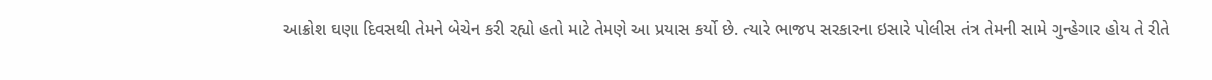આક્રોશ ઘણા દિવસથી તેમને બેચેન કરી રહ્યો હતો માટે તેમણે આ પ્રયાસ કર્યો છે. ત્યારે ભાજપ સરકારના ઇસારે પોલીસ તંત્ર તેમની સામે ગુન્હેગાર હોય તે રીતે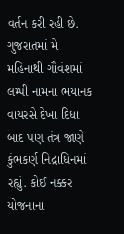વર્તન કરી રહી છે. ગુજરાતમાં મે મહિનાથી ગૌવંશમાં લમ્પી નામના ભયાનક વાયરસે દેખા દિધા બાદ પણ તંત્ર જાણે કુંભકર્ણ નિદ્રાધિનમાં રહ્યું. કોઈ નક્કર યોજનાના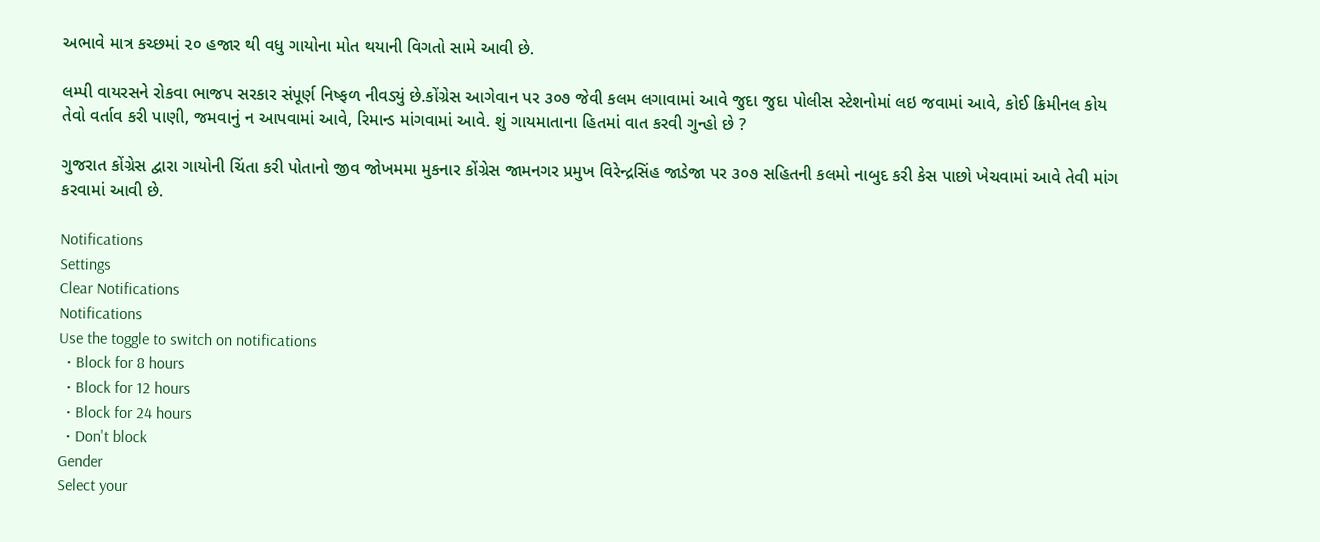અભાવે માત્ર કચ્છમાં ૨૦ હજાર થી વધુ ગાયોના મોત થયાની વિગતો સામે આવી છે.

લમ્પી વાયરસને રોકવા ભાજપ સરકાર સંપૂર્ણ નિષ્ફળ નીવડ્યું છે.કોંગ્રેસ આગેવાન પર ૩૦૭ જેવી કલમ લગાવામાં આવે જુદા જુદા પોલીસ સ્ટેશનોમાં લઇ જવામાં આવે, કોઈ ક્રિમીનલ કોય તેવો વર્તાવ કરી પાણી, જમવાનું ન આપવામાં આવે, રિમાન્ડ માંગવામાં આવે. શું ગાયમાતાના હિતમાં વાત કરવી ગુન્હો છે ?

ગુજરાત કોંગ્રેસ દ્વારા ગાયોની ચિંતા કરી પોતાનો જીવ જોખમમા મુકનાર કોંગ્રેસ જામનગર પ્રમુખ વિરેન્દ્રસિંહ જાડેજા પર ૩૦૭ સહિતની કલમો નાબુદ કરી કેસ પાછો ખેચવામાં આવે તેવી માંગ કરવામાં આવી છે.

Notifications
Settings
Clear Notifications
Notifications
Use the toggle to switch on notifications
  • Block for 8 hours
  • Block for 12 hours
  • Block for 24 hours
  • Don't block
Gender
Select your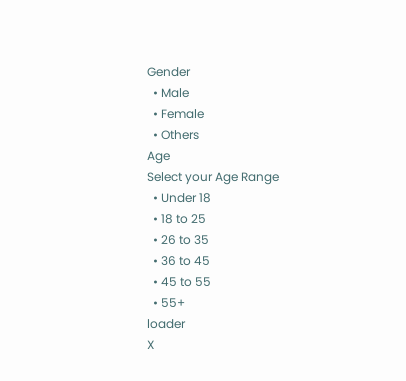Gender
  • Male
  • Female
  • Others
Age
Select your Age Range
  • Under 18
  • 18 to 25
  • 26 to 35
  • 36 to 45
  • 45 to 55
  • 55+
loader
X